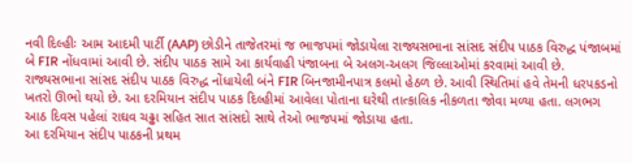નવી દિલ્હીઃ આમ આદમી પાર્ટી (AAP) છોડીને તાજેતરમાં જ ભાજપમાં જોડાયેલા રાજ્યસભાના સાંસદ સંદીપ પાઠક વિરુદ્ધ પંજાબમાં બે FIR નોંધવામાં આવી છે. સંદીપ પાઠક સામે આ કાર્યવાહી પંજાબના બે અલગ-અલગ જિલ્લાઓમાં કરવામાં આવી છે. રાજ્યસભાના સાંસદ સંદીપ પાઠક વિરુદ્ધ નોંધાયેલી બંને FIR બિનજામીનપાત્ર કલમો હેઠળ છે. આવી સ્થિતિમાં હવે તેમની ધરપકડનો ખતરો ઊભો થયો છે. આ દરમિયાન સંદીપ પાઠક દિલ્હીમાં આવેલા પોતાના ઘરેથી તાત્કાલિક નીકળતા જોવા મળ્યા હતા. લગભગ આઠ દિવસ પહેલાં રાઘવ ચઢ્ઢા સહિત સાત સાંસદો સાથે તેઓ ભાજપમાં જોડાયા હતા.
આ દરમિયાન સંદીપ પાઠકની પ્રથમ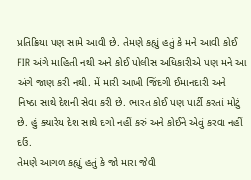પ્રતિક્રિયા પણ સામે આવી છે. તેમણે કહ્યું હતું કે મને આવી કોઈ FIR અંગે માહિતી નથી અને કોઈ પોલીસ અધિકારીએ પણ મને આ અંગે જાણ કરી નથી. મેં મારી આખી જિંદગી ઈમાનદારી અને નિષ્ઠા સાથે દેશની સેવા કરી છે. ભારત કોઈ પણ પાર્ટી કરતાં મોટું છે. હું ક્યારેય દેશ સાથે દગો નહીં કરું અને કોઈને એવું કરવા નહીં દઉં.
તેમણે આગળ કહ્યું હતું કે જો મારા જેવી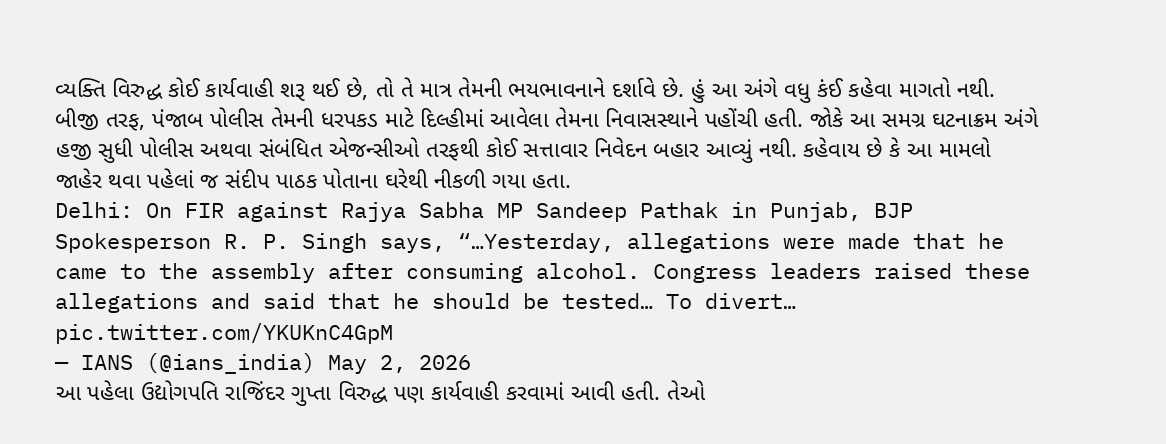વ્યક્તિ વિરુદ્ધ કોઈ કાર્યવાહી શરૂ થઈ છે, તો તે માત્ર તેમની ભયભાવનાને દર્શાવે છે. હું આ અંગે વધુ કંઈ કહેવા માગતો નથી.
બીજી તરફ, પંજાબ પોલીસ તેમની ધરપકડ માટે દિલ્હીમાં આવેલા તેમના નિવાસસ્થાને પહોંચી હતી. જોકે આ સમગ્ર ઘટનાક્રમ અંગે હજી સુધી પોલીસ અથવા સંબંધિત એજન્સીઓ તરફથી કોઈ સત્તાવાર નિવેદન બહાર આવ્યું નથી. કહેવાય છે કે આ મામલો જાહેર થવા પહેલાં જ સંદીપ પાઠક પોતાના ઘરેથી નીકળી ગયા હતા.
Delhi: On FIR against Rajya Sabha MP Sandeep Pathak in Punjab, BJP Spokesperson R. P. Singh says, “…Yesterday, allegations were made that he came to the assembly after consuming alcohol. Congress leaders raised these allegations and said that he should be tested… To divert… pic.twitter.com/YKUKnC4GpM
— IANS (@ians_india) May 2, 2026
આ પહેલા ઉદ્યોગપતિ રાજિંદર ગુપ્તા વિરુદ્ધ પણ કાર્યવાહી કરવામાં આવી હતી. તેઓ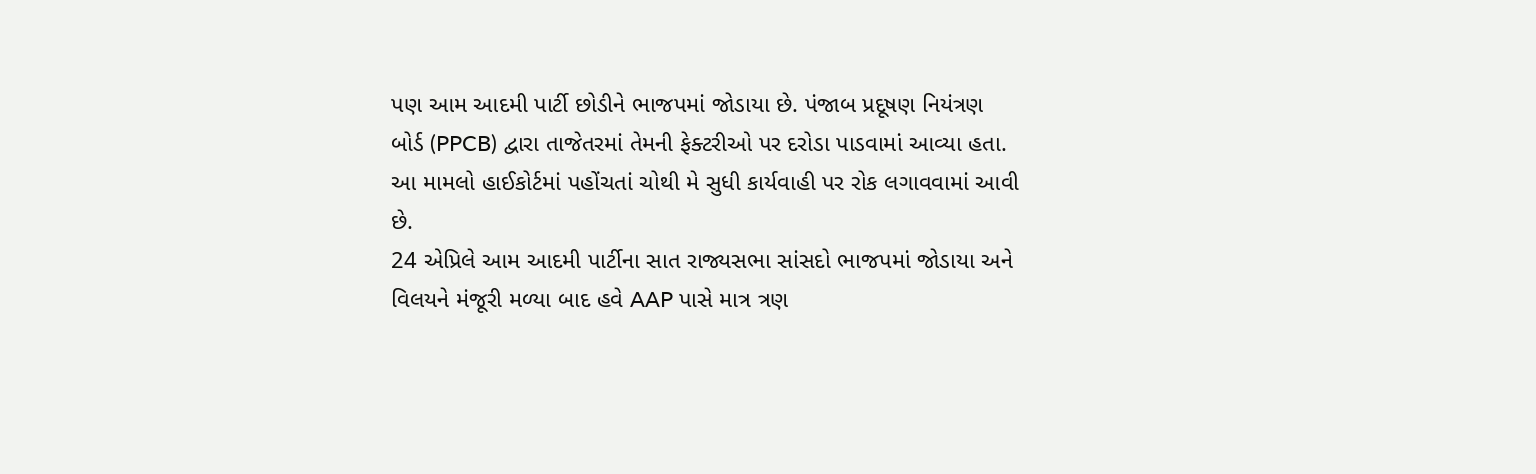પણ આમ આદમી પાર્ટી છોડીને ભાજપમાં જોડાયા છે. પંજાબ પ્રદૂષણ નિયંત્રણ બોર્ડ (PPCB) દ્વારા તાજેતરમાં તેમની ફેક્ટરીઓ પર દરોડા પાડવામાં આવ્યા હતા. આ મામલો હાઈકોર્ટમાં પહોંચતાં ચોથી મે સુધી કાર્યવાહી પર રોક લગાવવામાં આવી છે.
24 એપ્રિલે આમ આદમી પાર્ટીના સાત રાજ્યસભા સાંસદો ભાજપમાં જોડાયા અને વિલયને મંજૂરી મળ્યા બાદ હવે AAP પાસે માત્ર ત્રણ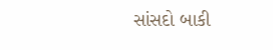સાંસદો બાકી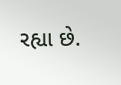રહ્યા છે.